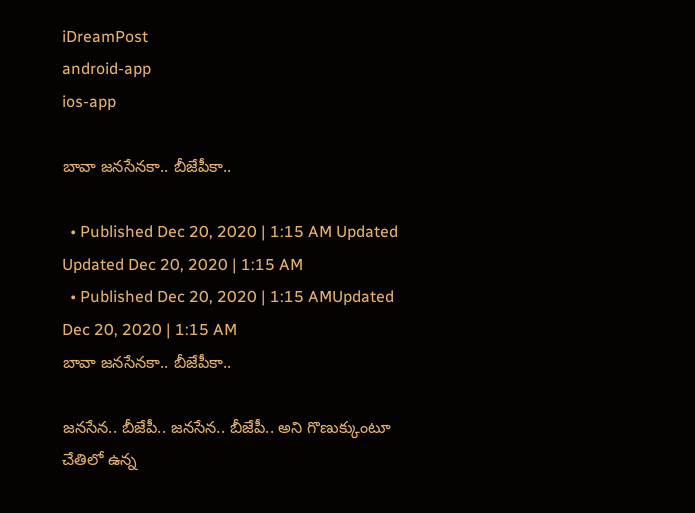iDreamPost
android-app
ios-app

బావా జనసేనకా.. బీజేపీకా..

  • Published Dec 20, 2020 | 1:15 AM Updated Updated Dec 20, 2020 | 1:15 AM
  • Published Dec 20, 2020 | 1:15 AMUpdated Dec 20, 2020 | 1:15 AM
బావా జనసేనకా.. బీజేపీకా..

జనసేన.. బీజేపీ.. జనసేన.. బీజేపీ.. అని గొణుక్కుంటూ చేతిలో ఉన్న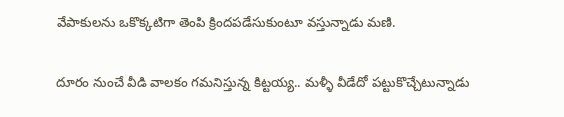వేపాకులను ఒకొక్కటిగా తెంపి క్రిందపడేసుకుంటూ వస్తున్నాడు మణి.

దూరం నుంచే వీడి వాలకం గమనిస్తున్న కిట్టయ్య.. మళ్ళీ వీడేదో పట్టుకొచ్చేటున్నాడు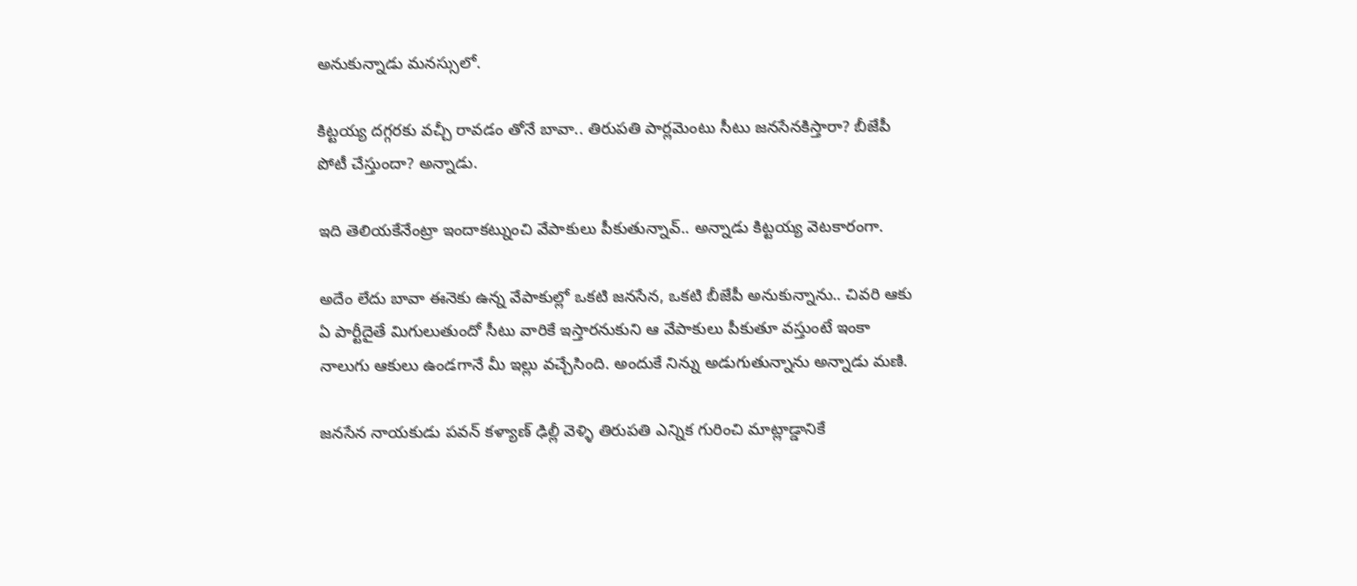అనుకున్నాడు మనస్సులో.

కిట్టయ్య దగ్గరకు వచ్చీ రావడం తోనే బావా.. తిరుపతి పార్లమెంటు సీటు జనసేనకిస్తారా? బీజేపీ పోటీ చేస్తుందా? అన్నాడు.

ఇది తెలియకేనేంట్రా ఇందాకట్నుంచి వేపాకులు పీకుతున్నావ్‌.. అన్నాడు కిట్టయ్య వెటకారంగా.

అదేం లేదు బావా ఈనెకు ఉన్న వేపాకుల్లో ఒకటి జనసేన, ఒకటి బీజేపీ అనుకున్నాను.. చివరి ఆకు ఏ పార్టీదైతే మిగులుతుందో సీటు వారికే ఇస్తారనుకుని ఆ వేపాకులు పీకుతూ వస్తుంటే ఇంకా నాలుగు ఆకులు ఉండగానే మీ ఇల్లు వచ్చేసింది. అందుకే నిన్ను అడుగుతున్నాను అన్నాడు మణి.

జనసేన నాయకుడు పవన్‌ కళ్యాణ్‌ ఢిల్లీ వెళ్ళి తిరుపతి ఎన్నిక గురించి మాట్లాడ్డానికే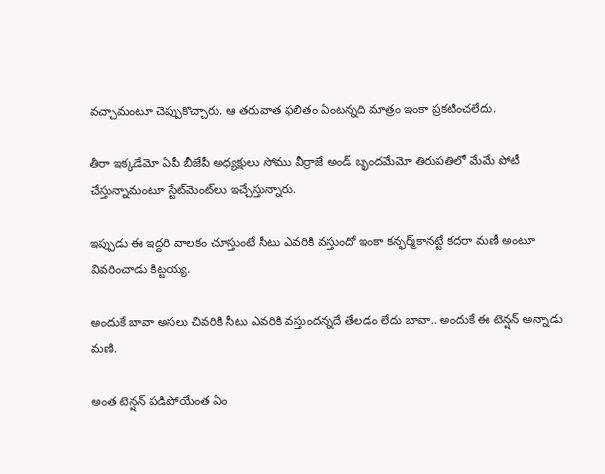వచ్చామంటూ చెప్పుకొచ్చారు. ఆ తరువాత ఫలితం ఏంటన్నది మాత్రం ఇంకా ప్రకటించలేదు.

తీరా ఇక్కడేమో ఏపీ బీజేపీ అధ్యక్షులు సోము వీర్రాజే అండ్‌ బృందమేమో తిరుపతిలో మేమే పోటీ చేస్తున్నామంటూ స్టేట్‌మెంట్‌లు ఇచ్చేస్తున్నారు.

ఇప్పుడు ఈ ఇద్దరి వాలకం చూస్తుంటే సీటు ఎవరికి వస్తుందో ఇంకా కన్ఫర్మ్‌కానట్టే కదరా మణీ అంటూ వివరించాడు కిట్టయ్య.

అందుకే బావా అసలు చివరికి సీటు ఎవరికి వస్తుందన్నదే తేలడం లేదు బావా.. అందుకే ఈ టెన్షన్‌ అన్నాడు మణి.

అంత టెన్షన్‌ పడిపోయేంత ఏం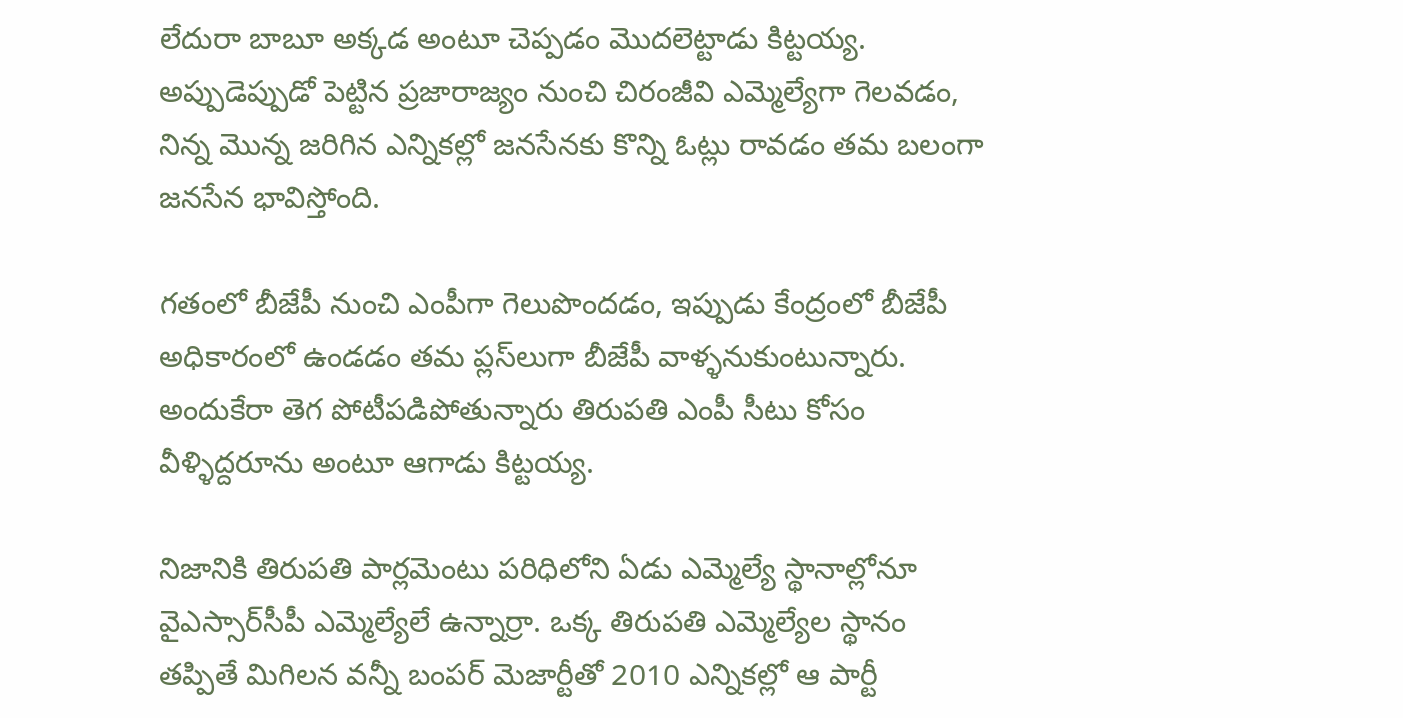లేదురా బాబూ అక్కడ అంటూ చెప్పడం మొదలెట్టాడు కిట్టయ్య. అప్పుడెప్పుడో పెట్టిన ప్రజారాజ్యం నుంచి చిరంజీవి ఎమ్మెల్యేగా గెలవడం, నిన్న మొన్న జరిగిన ఎన్నికల్లో జనసేనకు కొన్ని ఓట్లు రావడం తమ బలంగా జనసేన భావిస్తోంది.

గతంలో బీజేపీ నుంచి ఎంపీగా గెలుపొందడం, ఇప్పుడు కేంద్రంలో బీజేపీ అధికారంలో ఉండడం తమ ప్లస్‌లుగా బీజేపీ వాళ్ళనుకుంటున్నారు. అందుకేరా తెగ పోటీపడిపోతున్నారు తిరుపతి ఎంపీ సీటు కోసం వీళ్ళిద్దరూను అంటూ ఆగాడు కిట్టయ్య.

నిజానికి తిరుపతి పార్లమెంటు పరిధిలోని ఏడు ఎమ్మెల్యే స్థానాల్లోనూ వైఎస్సార్‌సీపీ ఎమ్మెల్యేలే ఉన్నార్రా. ఒక్క తిరుపతి ఎమ్మెల్యేల స్థానం తప్పితే మిగిలన వన్నీ బంపర్‌ మెజార్టీతో 2010 ఎన్నికల్లో ఆ పార్టీ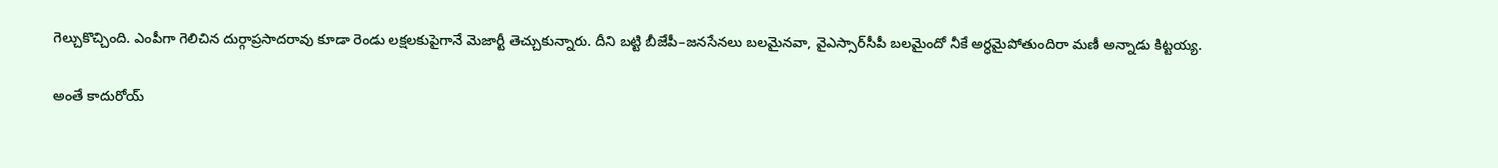గెల్చుకొచ్చింది. ఎంపీగా గెలిచిన దుర్గాప్రసాదరావు కూడా రెండు లక్షలకుపైగానే మెజార్టీ తెచ్చుకున్నారు. దీని బట్టి బీజేపీ–జనసేనలు బలమైనవా, వైఎస్సార్‌సీపీ బలమైందో నీకే అర్ధమైపోతుందిరా మణీ అన్నాడు కిట్టయ్య.

అంతే కాదురోయ్‌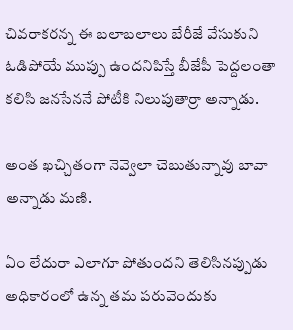చివరాకరన్న ఈ బలాబలాలు బేరీజే వేసుకుని ఓడిపోయే ముప్పు ఉందనిపిస్తే బీజేపీ పెద్దలంతా కలిసి జనసేననే పోటీకి నిలుపుతార్రా అన్నాడు.

అంత ఖచ్చితంగా నెవ్వెలా చెబుతున్నావు బావా అన్నాడు మణి.

ఏం లేదురా ఎలాగూ పోతుందని తెలిసినప్పుడు అధికారంలో ఉన్న తమ పరువెందుకు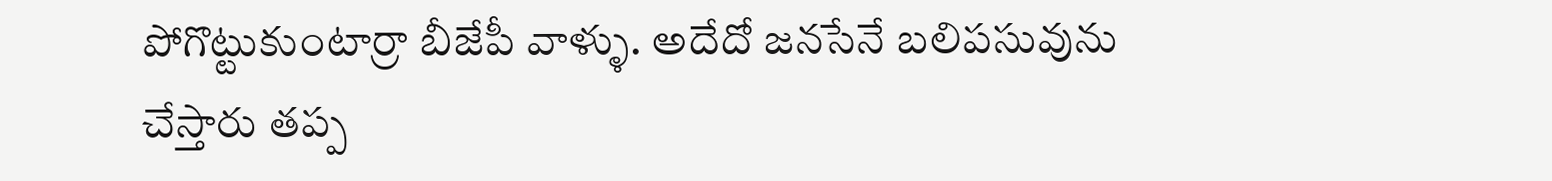పోగొట్టుకుంటార్రా బీజేపీ వాళ్ళు. అదేదో జనసేనే బలిపసువును చేస్తారు తప్ప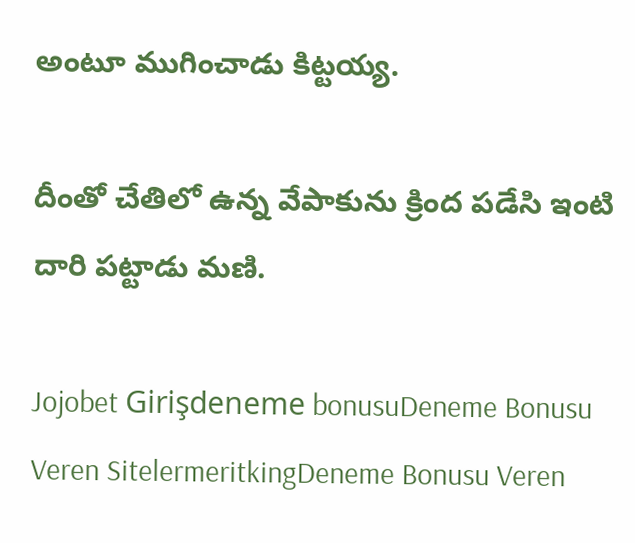అంటూ ముగించాడు కిట్టయ్య.

దీంతో చేతిలో ఉన్న వేపాకును క్రింద పడేసి ఇంటి దారి పట్టాడు మణి.

Jojobet Girişdeneme bonusuDeneme Bonusu Veren SitelermeritkingDeneme Bonusu Veren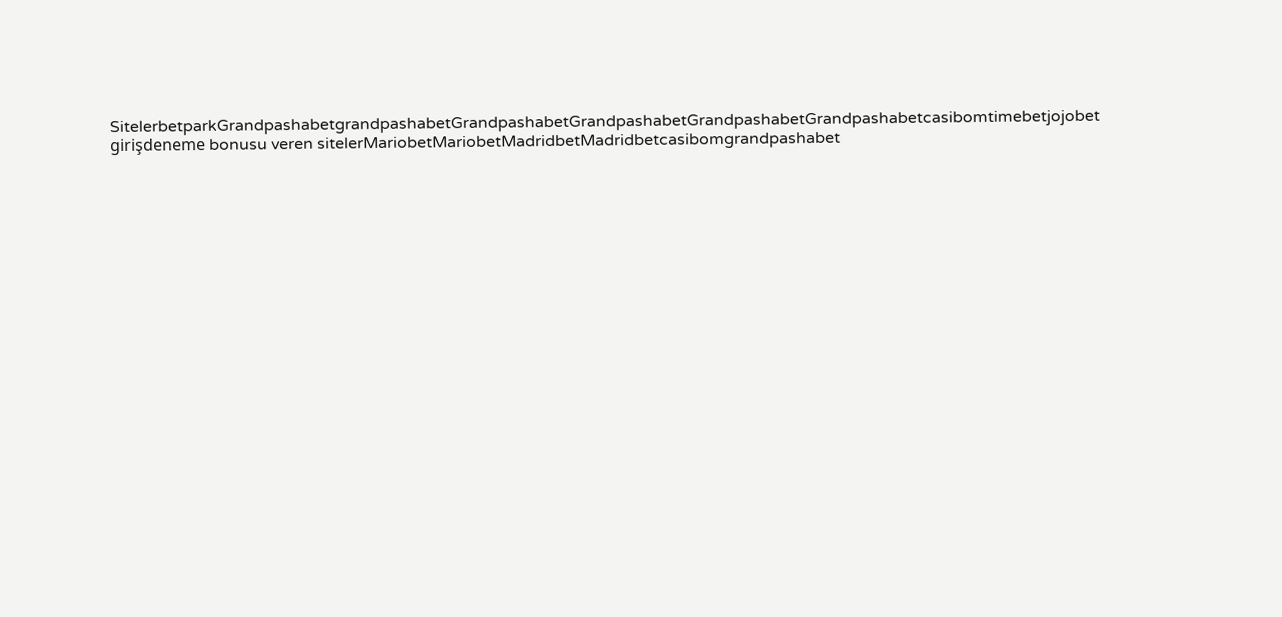SitelerbetparkGrandpashabetgrandpashabetGrandpashabetGrandpashabetGrandpashabetGrandpashabetcasibomtimebetjojobet girişdeneme bonusu veren sitelerMariobetMariobetMadridbetMadridbetcasibomgrandpashabet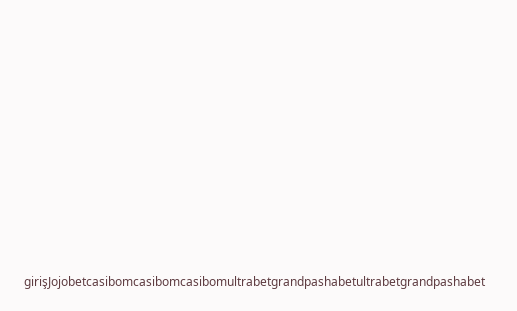girişJojobetcasibomcasibomcasibomultrabetgrandpashabetultrabetgrandpashabet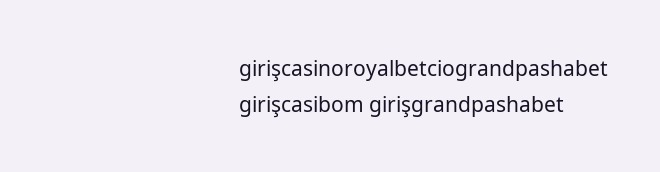girişcasinoroyalbetciograndpashabet girişcasibom girişgrandpashabet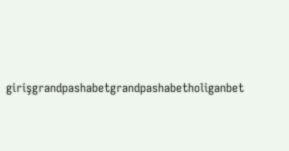girişgrandpashabetgrandpashabetholiganbet